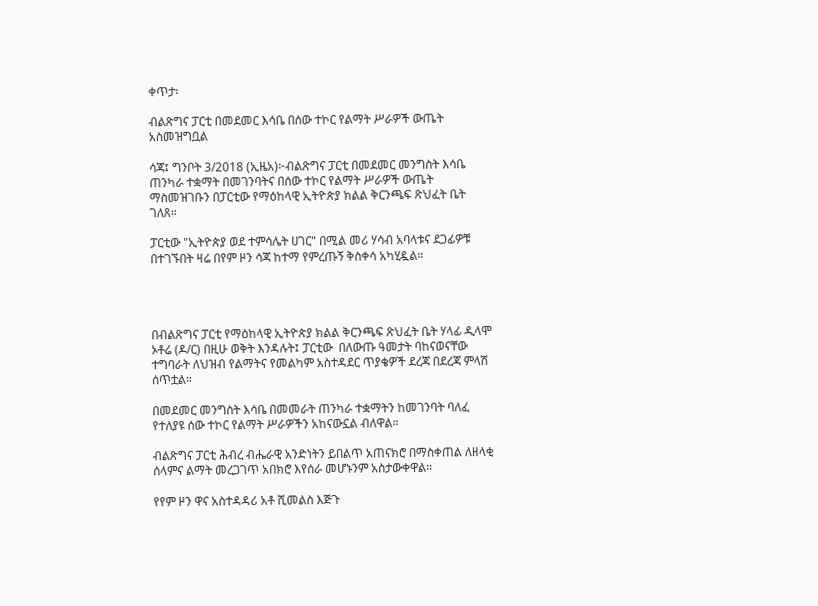ቀጥታ፡

ብልጽግና ፓርቲ በመደመር እሳቤ በሰው ተኮር የልማት ሥራዎች ውጤት አስመዝግቧል

ሳጃ፤ ግንቦት 3/2018 (ኢዜአ)፦ብልጽግና ፓርቲ በመደመር መንግስት እሳቤ ጠንካራ ተቋማት በመገንባትና በሰው ተኮር የልማት ሥራዎች ውጤት ማስመዝገቡን በፓርቲው የማዕከላዊ ኢትዮጵያ ክልል ቅርንጫፍ ጽህፈት ቤት ገለጸ።

ፓርቲው "ኢትዮጵያ ወደ ተምሳሌት ሀገር" በሚል መሪ ሃሳብ አባላቱና ደጋፊዎቹ በተገኙበት ዛሬ በየም ዞን ሳጃ ከተማ የምረጡኝ ቅስቀሳ አካሂዷል።




በብልጽግና ፓርቲ የማዕከላዊ ኢትዮጵያ ክልል ቅርንጫፍ ጽህፈት ቤት ሃላፊ ዲላሞ ኦቶሬ (ዶ/ር) በዚሁ ወቅት እንዳሉት፤ ፓርቲው  በለውጡ ዓመታት ባከናወናቸው ተግባራት ለህዝብ የልማትና የመልካም አስተዳደር ጥያቄዎች ደረጃ በደረጃ ምላሽ ሰጥቷል።

በመደመር መንግስት እሳቤ በመመራት ጠንካራ ተቋማትን ከመገንባት ባለፈ የተለያዩ ሰው ተኮር የልማት ሥራዎችን አከናውኗል ብለዋል።

ብልጽግና ፓርቲ ሕብረ ብሔራዊ አንድነትን ይበልጥ አጠናክሮ በማስቀጠል ለዘላቂ ሰላምና ልማት መረጋገጥ አበክሮ እየሰራ መሆኑንም አስታውቀዋል።

የየም ዞን ዋና አስተዳዳሪ አቶ ሺመልስ እጅጉ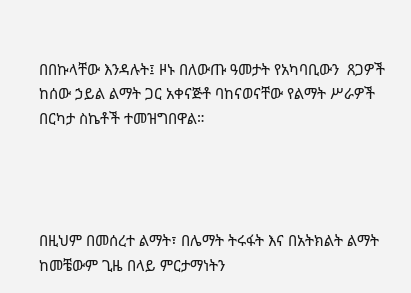በበኩላቸው እንዳሉት፤ ዞኑ በለውጡ ዓመታት የአካባቢውን  ጸጋዎች ከሰው ኃይል ልማት ጋር አቀናጅቶ ባከናወናቸው የልማት ሥራዎች በርካታ ስኬቶች ተመዝግበዋል።




በዚህም በመሰረተ ልማት፣ በሌማት ትሩፋት እና በአትክልት ልማት ከመቼውም ጊዜ በላይ ምርታማነትን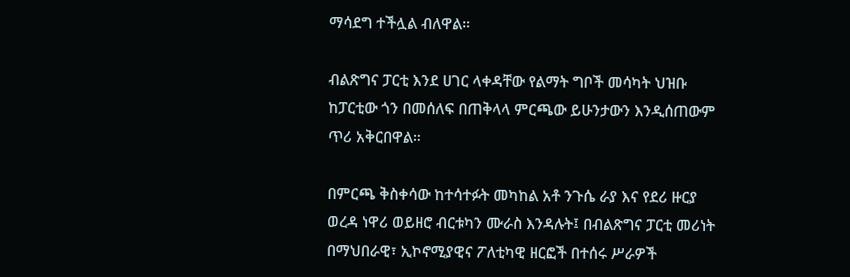ማሳደግ ተችሏል ብለዋል።

ብልጽግና ፓርቲ እንደ ሀገር ላቀዳቸው የልማት ግቦች መሳካት ህዝቡ ከፓርቲው ጎን በመሰለፍ በጠቅላላ ምርጫው ይሁንታውን እንዲሰጠውም ጥሪ አቅርበዋል።

በምርጫ ቅስቀሳው ከተሳተፉት መካከል አቶ ንጉሴ ራያ እና የደሪ ዙርያ ወረዳ ነዋሪ ወይዘሮ ብርቱካን ሙራስ እንዳሉት፤ በብልጽግና ፓርቲ መሪነት በማህበራዊ፣ ኢኮኖሚያዊና ፖለቲካዊ ዘርፎች በተሰሩ ሥራዎች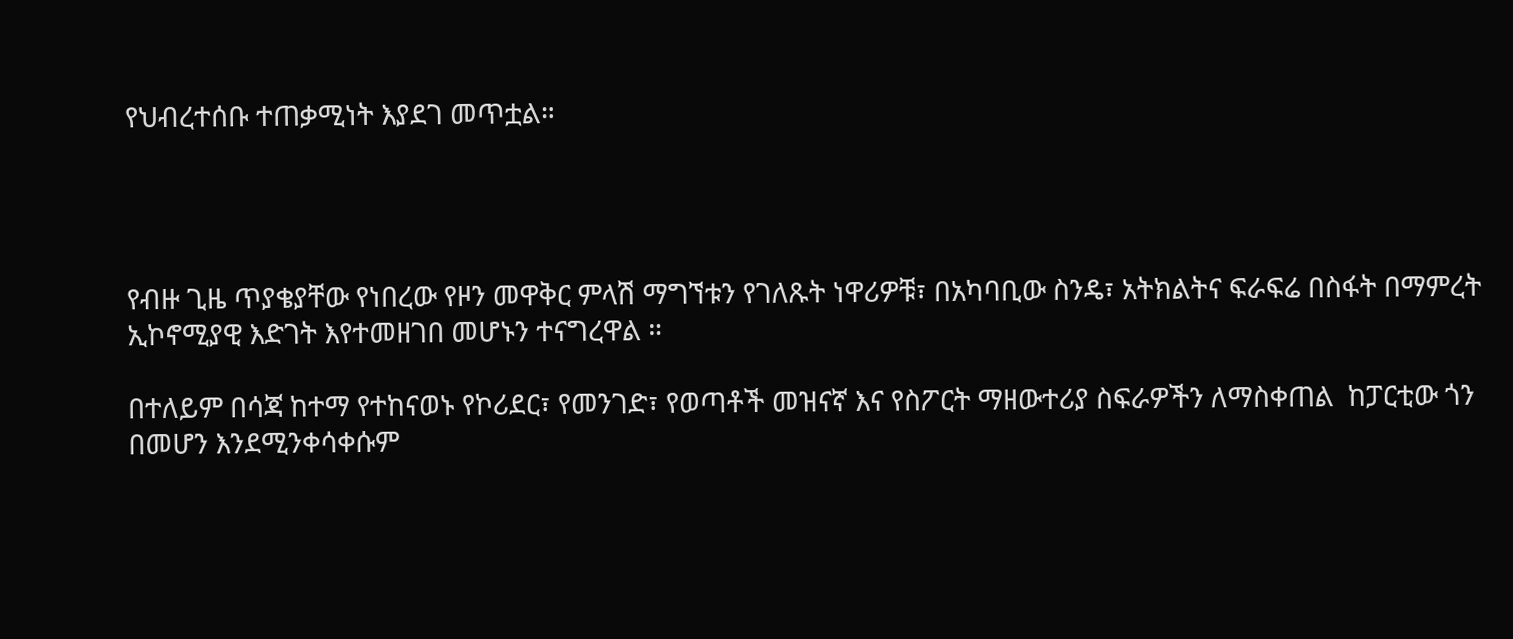የህብረተሰቡ ተጠቃሚነት እያደገ መጥቷል።




የብዙ ጊዜ ጥያቄያቸው የነበረው የዞን መዋቅር ምላሽ ማግኘቱን የገለጹት ነዋሪዎቹ፣ በአካባቢው ስንዴ፣ አትክልትና ፍራፍሬ በስፋት በማምረት ኢኮኖሚያዊ እድገት እየተመዘገበ መሆኑን ተናግረዋል ።

በተለይም በሳጃ ከተማ የተከናወኑ የኮሪደር፣ የመንገድ፣ የወጣቶች መዝናኛ እና የስፖርት ማዘውተሪያ ስፍራዎችን ለማስቀጠል  ከፓርቲው ጎን በመሆን እንደሚንቀሳቀሱም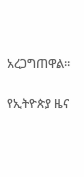አረጋግጠዋል።

የኢትዮጵያ ዜና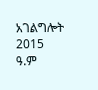አገልግሎት
2015
ዓ.ም